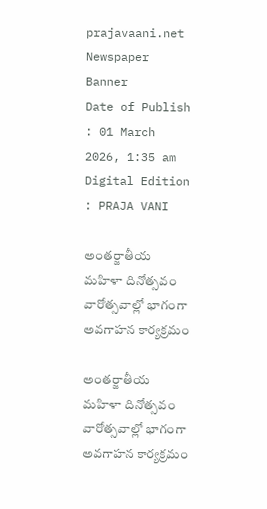prajavaani.net
Newspaper Banner
Date of Publish : 01 March 2026, 1:35 am Digital Edition : PRAJA VANI

అంతర్జాతీయ మహిళా దినోత్సవం వారోత్సవాల్లో భాగంగా అవగాహన కార్యక్రమం

అంతర్జాతీయ మహిళా దినోత్సవం వారోత్సవాల్లో భాగంగా అవగాహన కార్యక్రమం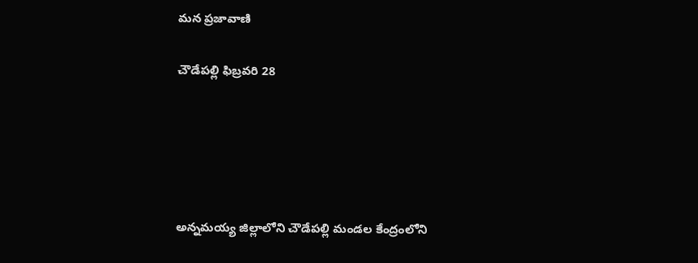మన ప్రజావాణి

చౌడేపల్లి ఫిబ్రవరి 28





అన్నమయ్య జిల్లాలోని చౌడేపల్లి మండల కేంద్రంలోని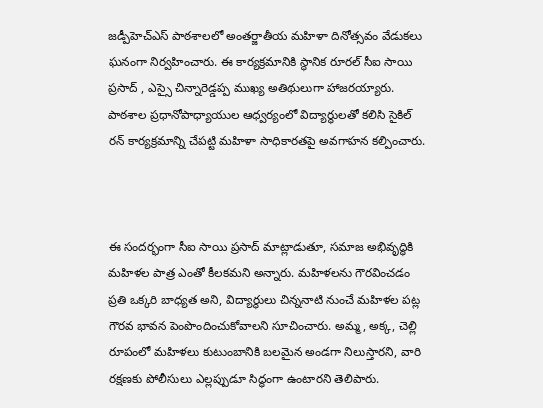జడ్పీహెచ్ఎస్ పాఠశాలలో అంతర్జాతీయ మహిళా దినోత్సవం వేడుకలు ఘనంగా నిర్వహించారు. ఈ కార్యక్రమానికి స్థానిక రూరల్ సీఐ సాయి ప్రసాద్ , ఎస్సై చిన్నారెడ్డప్ప ముఖ్య అతిథులుగా హాజరయ్యారు. పాఠశాల ప్రధానోపాధ్యాయుల ఆధ్వర్యంలో విద్యార్థులతో కలిసి సైకిల్ రన్ కార్యక్రమాన్ని చేపట్టి మహిళా సాధికారతపై అవగాహన కల్పించారు.



ఈ సందర్భంగా సీఐ సాయి ప్రసాద్ మాట్లాడుతూ, సమాజ అభివృద్ధికి మహిళల పాత్ర ఎంతో కీలకమని అన్నారు. మహిళలను గౌరవించడం ప్రతి ఒక్కరి బాధ్యత అని, విద్యార్థులు చిన్ననాటి నుంచే మహిళల పట్ల గౌరవ భావన పెంపొందించుకోవాలని సూచించారు. అమ్మ, అక్క, చెల్లి రూపంలో మహిళలు కుటుంబానికి బలమైన అండగా నిలుస్తారని, వారి రక్షణకు పోలీసులు ఎల్లప్పుడూ సిద్ధంగా ఉంటారని తెలిపారు.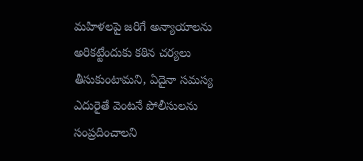మహిళలపై జరిగే అన్యాయాలను అరికట్టేందుకు కఠిన చర్యలు తీసుకుంటామని, ఏదైనా సమస్య ఎదురైతే వెంటనే పోలీసులను సంప్రదించాలని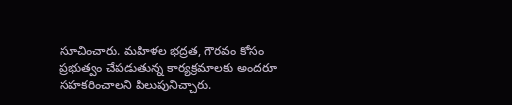సూచించారు. మహిళల భద్రత, గౌరవం కోసం ప్రభుత్వం చేపడుతున్న కార్యక్రమాలకు అందరూ సహకరించాలని పిలుపునిచ్చారు.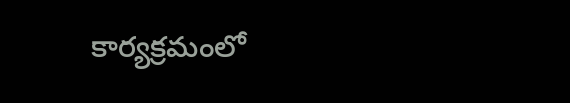కార్యక్రమంలో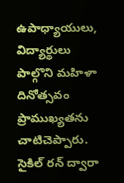ఉపాధ్యాయులు, విద్యార్థులు పాల్గొని మహిళా దినోత్సవం ప్రాముఖ్యతను చాటిచెప్పారు. సైకిల్ రన్ ద్వారా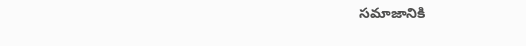సమాజానికి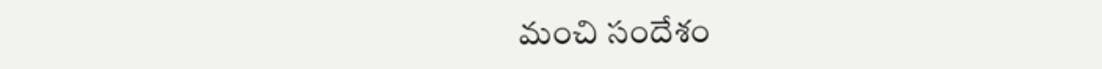మంచి సందేశం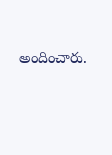అందించారు.